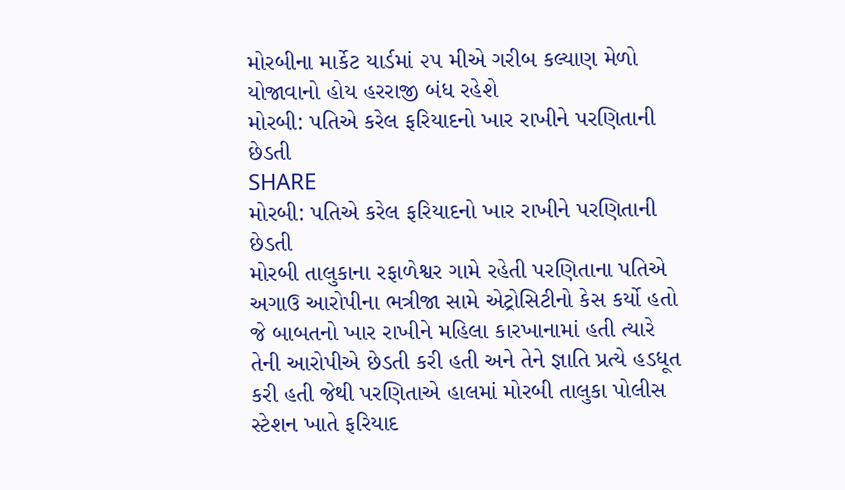મોરબીના માર્કેટ યાર્ડમાં ૨૫ મીએ ગરીબ કલ્યાણ મેળો યોજાવાનો હોય હરરાજી બંધ રહેશે
મોરબી: પતિએ કરેલ ફરિયાદનો ખાર રાખીને પરણિતાની છેડતી
SHARE
મોરબી: પતિએ કરેલ ફરિયાદનો ખાર રાખીને પરણિતાની છેડતી
મોરબી તાલુકાના રફાળેશ્વર ગામે રહેતી પરણિતાના પતિએ અગાઉ આરોપીના ભત્રીજા સામે એટ્રોસિટીનો કેસ કર્યો હતો જે બાબતનો ખાર રાખીને મહિલા કારખાનામાં હતી ત્યારે તેની આરોપીએ છેડતી કરી હતી અને તેને જ્ઞાતિ પ્રત્યે હડધૂત કરી હતી જેથી પરણિતાએ હાલમાં મોરબી તાલુકા પોલીસ સ્ટેશન ખાતે ફરિયાદ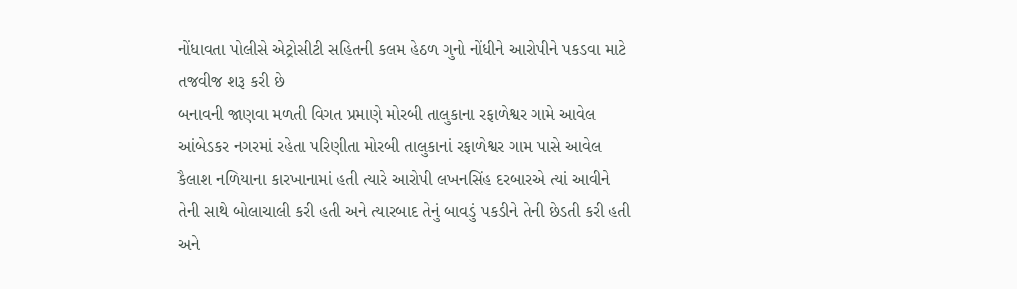નોંધાવતા પોલીસે એટ્રોસીટી સહિતની કલમ હેઠળ ગુનો નોંધીને આરોપીને પકડવા માટે તજવીજ શરૂ કરી છે
બનાવની જાણવા મળતી વિગત પ્રમાણે મોરબી તાલુકાના રફાળેશ્વર ગામે આવેલ આંબેડકર નગરમાં રહેતા પરિણીતા મોરબી તાલુકાનાં રફાળેશ્વર ગામ પાસે આવેલ કૈલાશ નળિયાના કારખાનામાં હતી ત્યારે આરોપી લખનસિંહ દરબારએ ત્યાં આવીને તેની સાથે બોલાચાલી કરી હતી અને ત્યારબાદ તેનું બાવડું પકડીને તેની છેડતી કરી હતી અને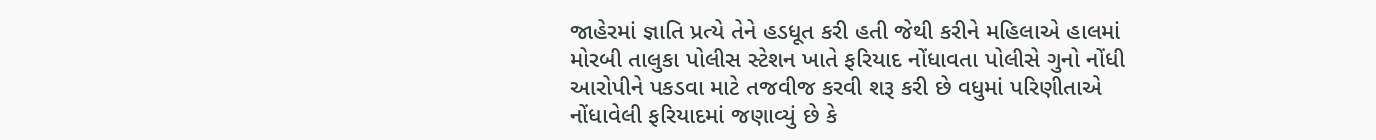જાહેરમાં જ્ઞાતિ પ્રત્યે તેને હડધૂત કરી હતી જેથી કરીને મહિલાએ હાલમાં મોરબી તાલુકા પોલીસ સ્ટેશન ખાતે ફરિયાદ નોંધાવતા પોલીસે ગુનો નોંધી આરોપીને પકડવા માટે તજવીજ કરવી શરૂ કરી છે વધુમાં પરિણીતાએ નોંધાવેલી ફરિયાદમાં જણાવ્યું છે કે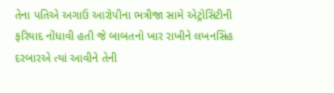તેના પતિએ અગાઉ આરોપીના ભત્રીજા સામે એટ્રોસિટીની ફરિયાદ નોંધાવી હતી જે બાબતનો ખાર રાખીને લખનસિંહ દરબારએ ત્યાં આવીને તેની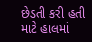છેડતી કરી હતી માટે હાલમાં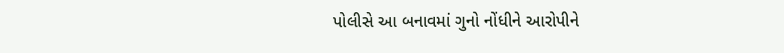પોલીસે આ બનાવમાં ગુનો નોંધીને આરોપીને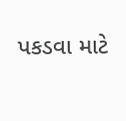પકડવા માટે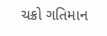ચક્રો ગતિમાન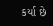કર્યા છે